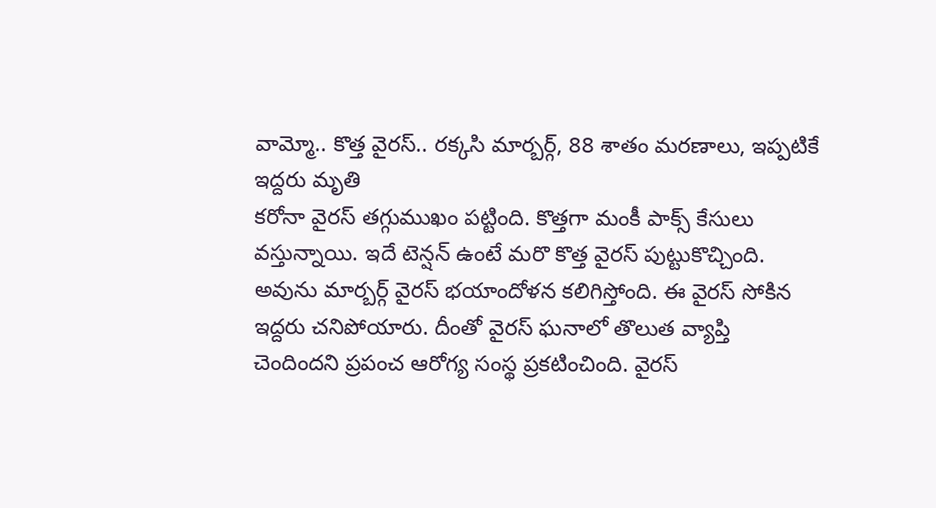వామ్మో.. కొత్త వైరస్.. రక్కసి మార్బర్గ్, 88 శాతం మరణాలు, ఇప్పటికే ఇద్దరు మృతి
కరోనా వైరస్ తగ్గుముఖం పట్టింది. కొత్తగా మంకీ పాక్స్ కేసులు వస్తున్నాయి. ఇదే టెన్షన్ ఉంటే మరొ కొత్త వైరస్ పుట్టుకొచ్చింది. అవును మార్బర్గ్ వైరస్ భయాందోళన కలిగిస్తోంది. ఈ వైరస్ సోకిన ఇద్దరు చనిపోయారు. దీంతో వైరస్ ఘనాలో తొలుత వ్యాప్తి చెందిందని ప్రపంచ ఆరోగ్య సంస్థ ప్రకటించింది. వైరస్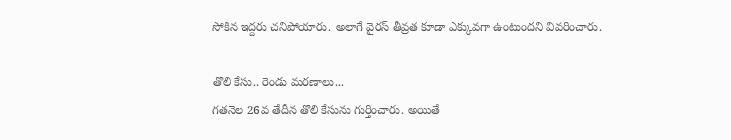సోకిన ఇద్దరు చనిపోయారు. అలాగే వైరస్ తీవ్రత కూడా ఎక్కువగా ఉంటుందని వివరించారు.

తొలి కేసు.. రెండు మరణాలు...
గతనెల 26వ తేదీన తొలి కేసును గుర్తించారు. అయితే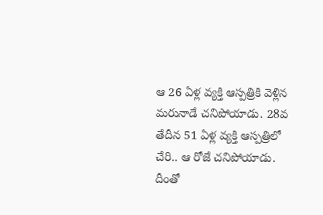ఆ 26 ఏళ్ల వ్యక్తి ఆస్పత్రికి వెళ్లిన మరునాడే చనిపోయాడు. 28వ తేదీన 51 ఏళ్ల వ్యక్తి ఆస్పత్రిలో చేరి.. ఆ రోజే చనిపోయాడు. దీంతో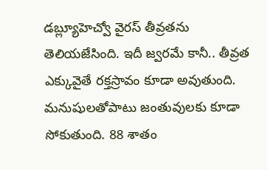డబ్ల్యూహెచ్వో వైరస్ తీవ్రతను తెలియజేసింది. ఇదీ జ్వరమే కానీ.. తీవ్రత ఎక్కువైతే రక్తస్రావం కూడా అవుతుంది. మనుషులతోపాటు జంతువులకు కూడా సోకుతుంది. 88 శాతం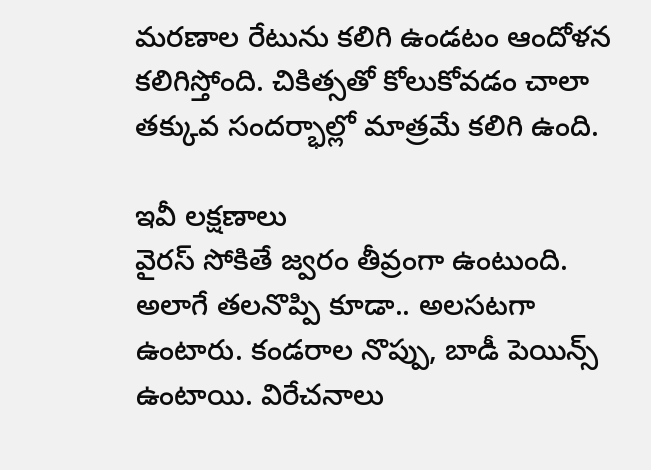మరణాల రేటును కలిగి ఉండటం ఆందోళన కలిగిస్తోంది. చికిత్సతో కోలుకోవడం చాలా తక్కువ సందర్భాల్లో మాత్రమే కలిగి ఉంది.

ఇవీ లక్షణాలు
వైరస్ సోకితే జ్వరం తీవ్రంగా ఉంటుంది. అలాగే తలనొప్పి కూడా.. అలసటగా ఉంటారు. కండరాల నొప్పు, బాడీ పెయిన్స్ ఉంటాయి. విరేచనాలు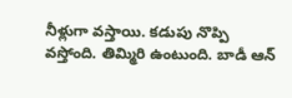నీళ్లుగా వస్తాయి. కడుపు నొప్పి వస్తోంది. తిమ్మిరి ఉంటుంది. బాడీ ఆన్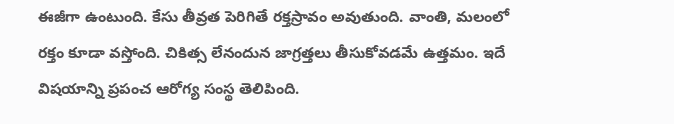ఈజీగా ఉంటుంది. కేసు తీవ్రత పెరిగితే రక్తస్రావం అవుతుంది. వాంతి, మలంలో రక్తం కూడా వస్తోంది. చికిత్స లేనందున జాగ్రత్తలు తీసుకోవడమే ఉత్తమం. ఇదే విషయాన్ని ప్రపంచ ఆరోగ్య సంస్థ తెలిపింది.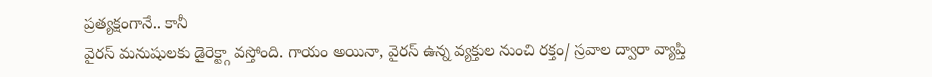ప్రత్యక్షంగానే.. కానీ
వైరస్ మనుషులకు డైరెక్ట్గా వస్తోంది. గాయం అయినా, వైరస్ ఉన్న వ్యక్తుల నుంచి రక్తం/ స్రవాల ద్వారా వ్యాప్తి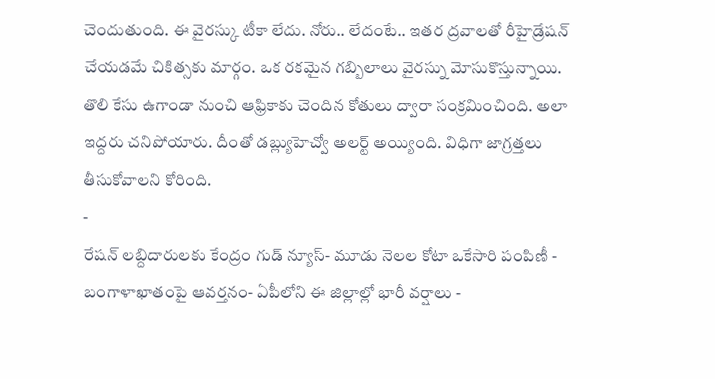చెందుతుంది. ఈ వైరస్కు టీకా లేదు. నోరు.. లేదంటే.. ఇతర ద్రవాలతో రీహైడ్రేషన్ చేయడమే చికిత్సకు మార్గం. ఒక రకమైన గబ్బిలాలు వైరస్ను మోసుకొస్తున్నాయి. తొలి కేసు ఉగాండా నుంచి ఆఫ్రికాకు చెందిన కోతులు ద్వారా సంక్రమించింది. అలా ఇద్దరు చనిపోయారు. దీంతో డబ్ల్యుహెచ్వో అలర్ట్ అయ్యింది. విధిగా జాగ్రత్తలు తీసుకోవాలని కోరింది.
-
రేషన్ లబ్దిదారులకు కేంద్రం గుడ్ న్యూస్- మూడు నెలల కోటా ఒకేసారి పంపిణీ -
బంగాళాఖాతంపై ఆవర్తనం- ఏపీలోని ఈ జిల్లాల్లో భారీ వర్షాలు -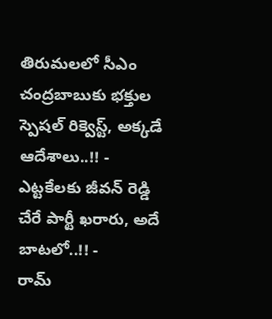తిరుమలలో సీఎం చంద్రబాబుకు భక్తుల స్పెషల్ రిక్వెస్ట్, అక్కడే ఆదేశాలు..!! -
ఎట్టకేలకు జీవన్ రెడ్డి చేరే పార్టీ ఖరారు, అదే బాటలో..!! -
రామ్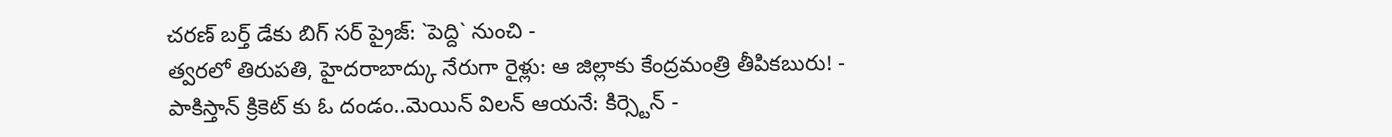చరణ్ బర్త్ డేకు బిగ్ సర్ ప్రైజ్: `పెద్ది` నుంచి -
త్వరలో తిరుపతి, హైదరాబాద్కు నేరుగా రైళ్లు: ఆ జిల్లాకు కేంద్రమంత్రి తీపికబురు! -
పాకిస్తాన్ క్రికెట్ కు ఓ దండం..మెయిన్ విలన్ ఆయనే: కిర్స్టెన్ -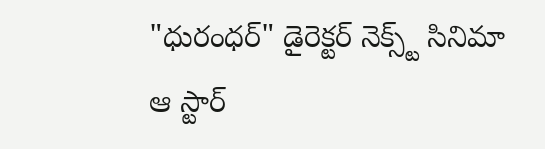"ధురంధర్" డైరెక్టర్ నెక్స్ట్ సినిమా ఆ స్టార్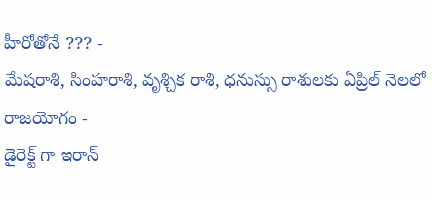హీరోతోనే ??? -
మేషరాశి, సింహరాశి, వృశ్చిక రాశి, ధనుస్సు రాశులకు ఏప్రిల్ నెలలో రాజయోగం -
డైరెక్ట్ గా ఇరాన్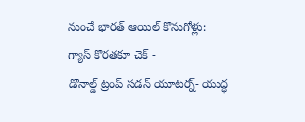నుంచే భారత్ ఆయిల్ కొనుగోళ్లు: గ్యాస్ కొరతకూ చెక్ -
డొనాల్డ్ ట్రంప్ సడన్ యూటర్న్- యుద్ధ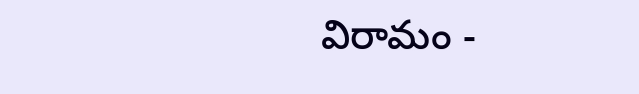విరామం -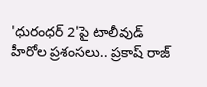'ధురంధర్ 2'పై టాలీవుడ్ హీరోల ప్రశంసలు.. ప్రకాష్ రాజ్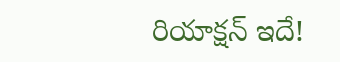రియాక్షన్ ఇదే!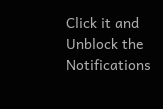Click it and Unblock the Notifications